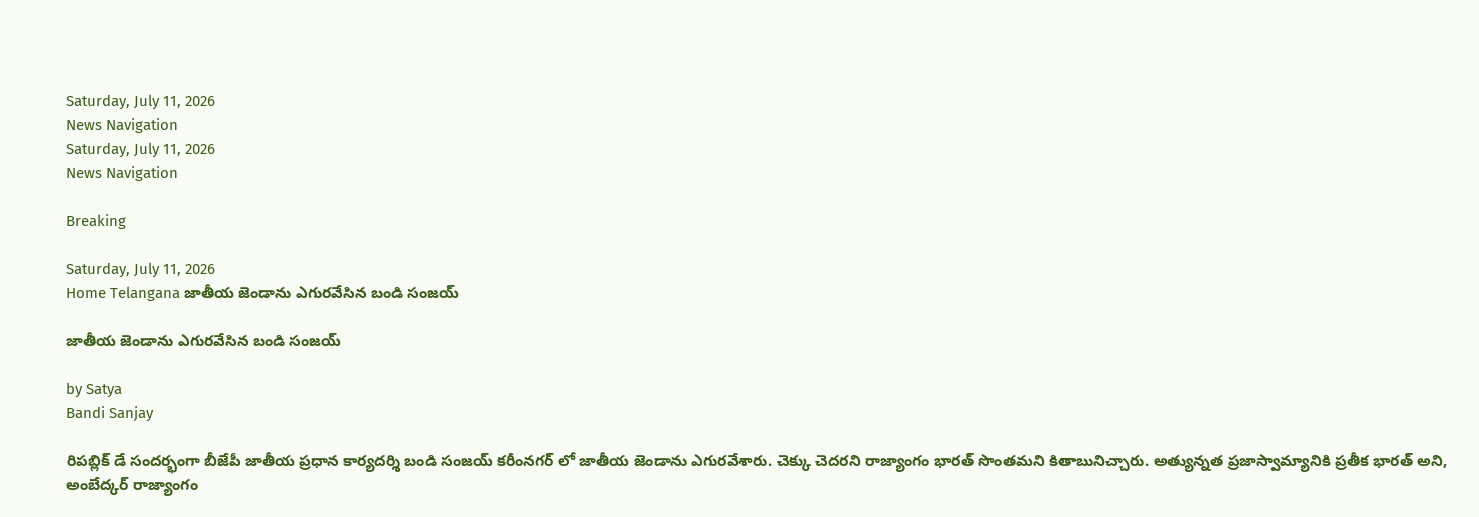Saturday, July 11, 2026
News Navigation
Saturday, July 11, 2026
News Navigation

Breaking

Saturday, July 11, 2026
Home Telangana జాతీయ జెండాను ఎగురవేసిన బండి సంజయ్

జాతీయ జెండాను ఎగురవేసిన బండి సంజయ్

by Satya
Bandi Sanjay

రిపబ్లిక్ డే సందర్భంగా బీజేపీ జాతీయ ప్రధాన కార్యదర్శి బండి సంజయ్ కరీంనగర్ లో జాతీయ జెండాను ఎగురవేశారు. చెక్కు చెదరని రాజ్యాంగం భారత్ సొంతమని కితాబునిచ్చారు. అత్యున్నత ప్రజాస్వామ్యానికి ప్రతీక భారత్ అని, అంబేద్కర్ రాజ్యాంగం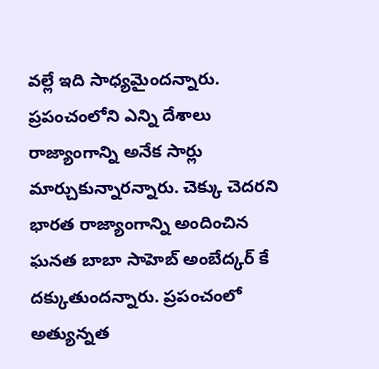వల్లే ఇది సాధ్యమైందన్నారు. ప్రపంచంలోని ఎన్ని దేశాలు రాజ్యాంగాన్ని అనేక సార్లు మార్చుకున్నారన్నారు. చెక్కు చెదరని భారత రాజ్యాంగాన్ని అందించిన ఘనత బాబా సాహెబ్ అంబేద్కర్ కే దక్కుతుందన్నారు. ప్రపంచంలో అత్యున్నత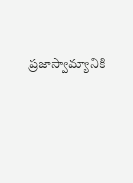ప్రజాస్వామ్యానికి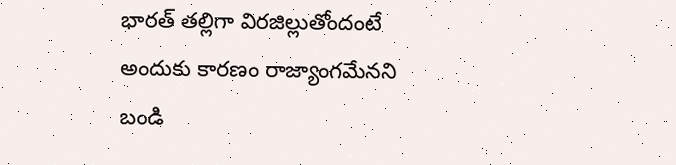భారత్ తల్లిగా విరజిల్లుతోందంటే అందుకు కారణం రాజ్యాంగమేనని బండి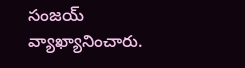సంజయ్ వ్యాఖ్యానించారు.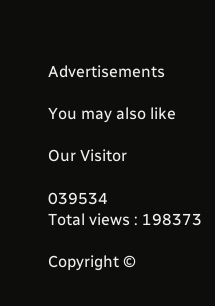Advertisements

You may also like

Our Visitor

039534
Total views : 198373

Copyright ©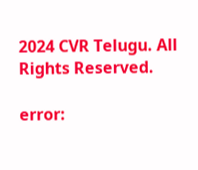2024 CVR Telugu. All Rights Reserved.

error: